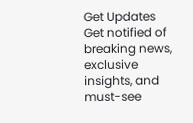Get Updates
Get notified of breaking news, exclusive insights, and must-see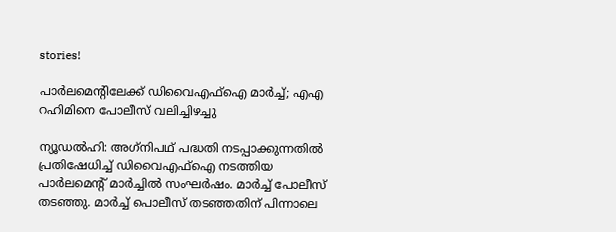stories!

പാര്‍ലമെന്റിലേക്ക് ഡിവൈഎഫ്‌ഐ മാര്‍ച്ച്; എഎ റഹിമിനെ പോലീസ് വലിച്ചിഴച്ചു

ന്യൂഡല്‍ഹി: അഗ്‌നിപഥ് പദ്ധതി നടപ്പാക്കുന്നതില്‍ പ്രതിഷേധിച്ച് ഡിവൈഎഫ്‌ഐ നടത്തിയ പാര്‍ലമെന്റ് മാര്‍ച്ചില്‍ സംഘര്‍ഷം. മാര്‍ച്ച് പോലീസ് തടഞ്ഞു. മാര്‍ച്ച് പൊലീസ് തടഞ്ഞതിന് പിന്നാലെ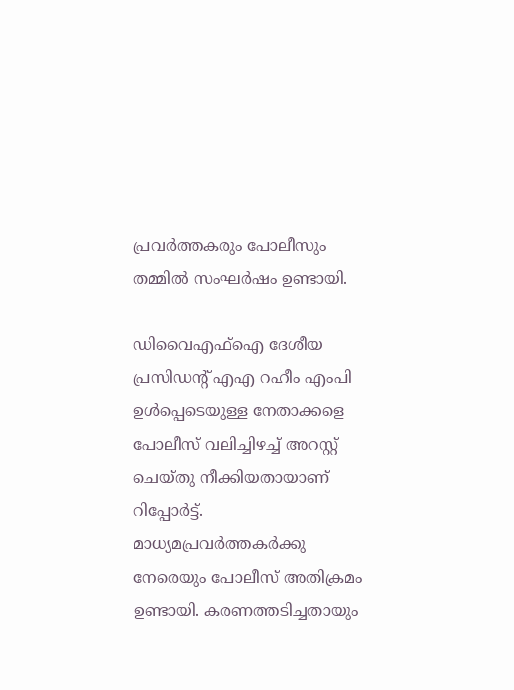പ്രവര്‍ത്തകരും പോലീസും തമ്മില്‍ സംഘര്‍ഷം ഉണ്ടായി.

ഡിവൈഎഫ്‌ഐ ദേശീയ പ്രസിഡന്റ് എഎ റഹീം എംപി ഉള്‍പ്പെടെയുള്ള നേതാക്കളെ പോലീസ് വലിച്ചിഴച്ച് അറസ്റ്റ് ചെയ്തു നീക്കിയതായാണ് റിപ്പോര്‍ട്ട്. മാധ്യമപ്രവര്‍ത്തകര്‍ക്കു നേരെയും പോലീസ് അതിക്രമം ഉണ്ടായി. കരണത്തടിച്ചതായും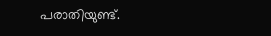പരാതിയുണ്ട്.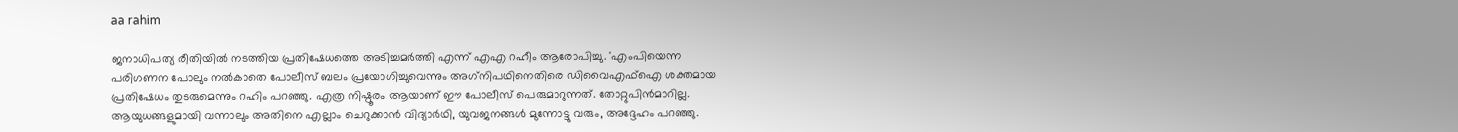aa rahim

ജനാധിപത്യ രീതിയില്‍ നടത്തിയ പ്രതിഷേധത്തെ അടിച്ചമര്‍ത്തി എന്ന് എഎ റഹീം ആരോപിച്ചു. 'എംപിയെന്ന പരിഗണന പോലും നല്‍കാതെ പോലീസ് ബലം പ്രയോഗിച്ചുവെന്നും അഗ്‌നിപഥിനെതിരെ ഡിവൈഎഫ്‌ഐ ശക്തമായ പ്രതിഷേധം തുടരുമെന്നും റഹിം പറഞ്ഞു. എത്ര നിഷ്ഠൂരം ആയാണ് ഈ പോലീസ് പെരുമാറുന്നത്. തോറ്റുപിന്‍മാറില്ല. ആയുധങ്ങളുമായി വന്നാലും അതിനെ എല്ലാം ചെറുക്കാന്‍ വിദ്യാര്‍ഥി, യുവജനങ്ങള്‍ മുന്നോട്ടു വരും, അദ്ദേഹം പറഞ്ഞു.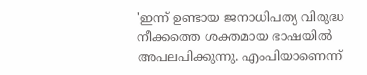'ഇന്ന് ഉണ്ടായ ജനാധിപത്യ വിരുദ്ധ നീക്കത്തെ ശക്തമായ ഭാഷയില്‍ അപലപിക്കുന്നു. എംപിയാണെന്ന്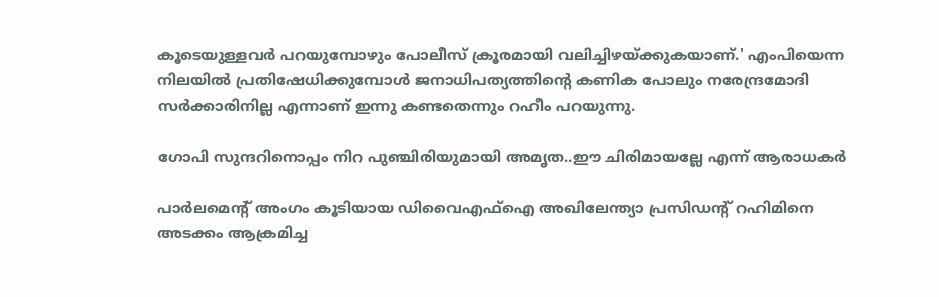കൂടെയുള്ളവര്‍ പറയുമ്പോഴും പോലീസ് ക്രൂരമായി വലിച്ചിഴയ്ക്കുകയാണ്.' എംപിയെന്ന നിലയില്‍ പ്രതിഷേധിക്കുമ്പോള്‍ ജനാധിപത്യത്തിന്റെ കണിക പോലും നരേന്ദ്രമോദി സര്‍ക്കാരിനില്ല എന്നാണ് ഇന്നു കണ്ടതെന്നും റഹീം പറയുന്നു.

ഗോപി സുന്ദറിനൊപ്പം നിറ പുഞ്ചിരിയുമായി അമൃത..ഈ ചിരിമായല്ലേ എന്ന് ആരാധകര്‍

പാര്‍ലമെന്റ് അംഗം കൂടിയായ ഡിവൈഎഫ്‌ഐ അഖിലേന്ത്യാ പ്രസിഡന്റ് റഹിമിനെ അടക്കം ആക്രമിച്ച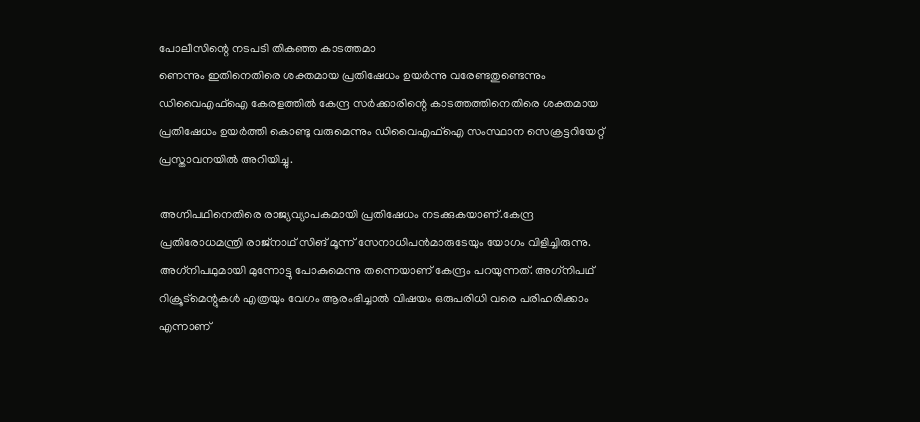പോലീസിന്റെ നടപടി തികഞ്ഞ കാടത്തമാ
ണെന്നും ഇതിനെതിരെ ശക്തമായ പ്രതിഷേധം ഉയര്‍ന്നു വരേണ്ടതുണ്ടെന്നും ഡിവൈഎഫ്‌ഐ കേരളത്തില്‍ കേന്ദ്ര സര്‍ക്കാരിന്റെ കാടത്തത്തിനെതിരെ ശക്തമായ പ്രതിഷേധം ഉയര്‍ത്തി കൊണ്ടു വരുമെന്നും ഡിവൈഎഫ്‌ഐ സംസ്ഥാന സെക്രട്ടറിയേറ്റ് പ്രസ്താവനയില്‍ അറിയിച്ചു.

അഗ്നിപഥിനെതിരെ രാജ്യവ്യാപകമായി പ്രതിഷേധം നടക്കുകയാണ്.കേന്ദ്ര പ്രതിരോധമന്ത്രി രാജ്നാഥ് സിങ് മൂന്ന് സേനാധിപന്‍മാരുടേയും യോഗം വിളിച്ചിരുന്നു. അഗ്‌നിപഥുമായി മുന്നോട്ടു പോകുമെന്നു തന്നെയാണ് കേന്ദ്രം പറയുന്നത്. അഗ്‌നിപഥ് റിക്രൂട്‌മെന്റുകള്‍ എത്രയും വേഗം ആരംഭിച്ചാല്‍ വിഷയം ഒരുപരിധി വരെ പരിഹരിക്കാം എന്നാണ്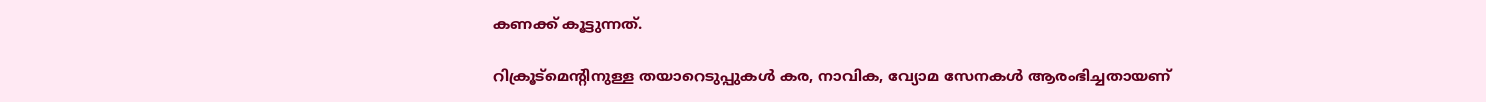കണക്ക് കൂട്ടുന്നത്.

റിക്രൂട്‌മെന്റിനുള്ള തയാറെടുപ്പുകള്‍ കര, നാവിക, വ്യോമ സേനകള്‍ ആരംഭിച്ചതായണ്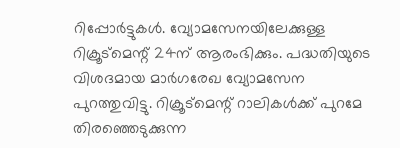റിപ്പോര്‍ട്ടുകള്‍. വ്യോമസേനയിലേക്കുള്ള റിക്രൂട്‌മെന്റ് 24ന് ആരംഭിക്കും. പദ്ധതിയുടെ വിശദമായ മാര്‍ഗരേഖ വ്യോമസേന പുറത്തുവിട്ടു. റിക്രൂട്‌മെന്റ് റാലികള്‍ക്ക് പുറമേ തിരഞ്ഞെടുക്കുന്ന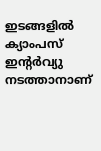ഇടങ്ങളില്‍ ക്യാംപസ് ഇന്റര്‍വ്യു നടത്താനാണ്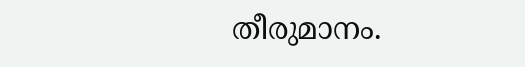തീരുമാനം.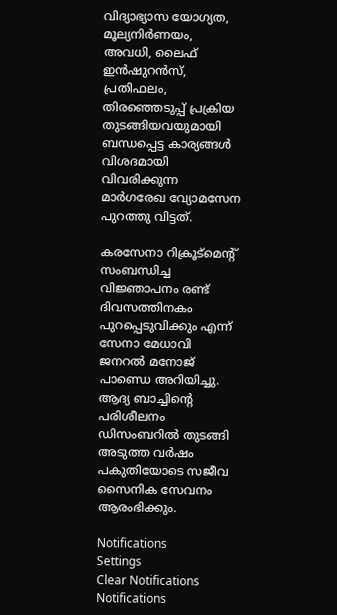വിദ്യാഭ്യാസ യോഗ്യത, മൂല്യനിര്‍ണയം, അവധി, ലൈഫ് ഇന്‍ഷുറന്‍സ്, പ്രതിഫലം, തിരഞ്ഞെടുപ്പ് പ്രക്രിയ തുടങ്ങിയവയുമായി ബന്ധപ്പെട്ട കാര്യങ്ങള്‍ വിശദമായി വിവരിക്കുന്ന മാര്‍ഗരേഖ വ്യോമസേന പുറത്തു വിട്ടത്.

കരസേനാ റിക്രൂട്‌മെന്റ് സംബന്ധിച്ച വിജ്ഞാപനം രണ്ട് ദിവസത്തിനകം പുറപ്പെടുവിക്കും എന്ന് സേനാ മേധാവി ജനറല്‍ മനോജ് പാണ്ഡെ അറിയിച്ചു. ആദ്യ ബാച്ചിന്റെ പരിശീലനം ഡിസംബറില്‍ തുടങ്ങി അടുത്ത വര്‍ഷം പകുതിയോടെ സജീവ സൈനിക സേവനം ആരംഭിക്കും.

Notifications
Settings
Clear Notifications
Notifications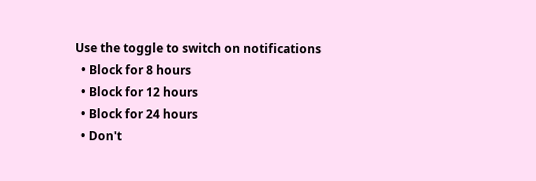Use the toggle to switch on notifications
  • Block for 8 hours
  • Block for 12 hours
  • Block for 24 hours
  • Don't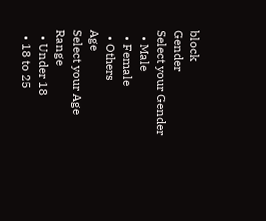block
Gender
Select your Gender
  • Male
  • Female
  • Others
Age
Select your Age Range
  • Under 18
  • 18 to 25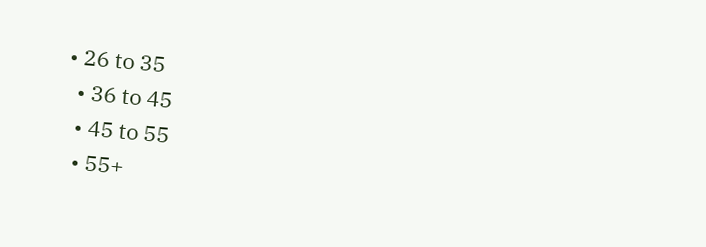• 26 to 35
  • 36 to 45
  • 45 to 55
  • 55+